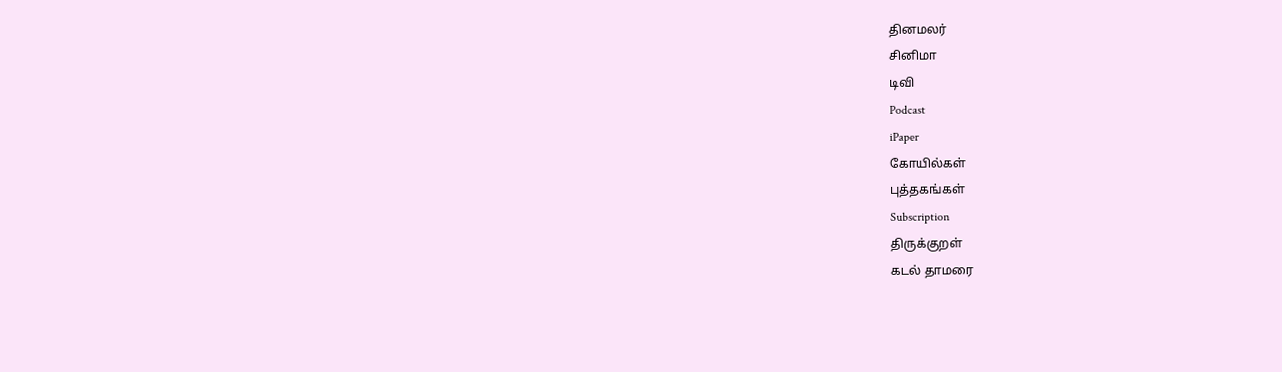தினமலர்
சினிமா
டிவி
Podcast
iPaper
கோயில்கள்
புத்தகங்கள்
Subscription
திருக்குறள்
கடல் தாமரை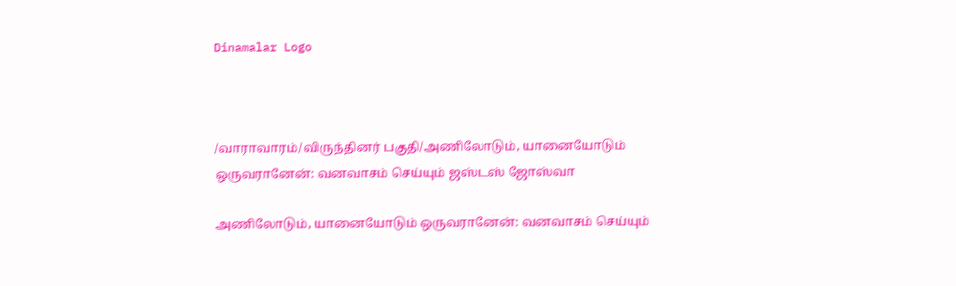Dinamalar Logo



/வாராவாரம்/விருந்தினர் பகுதி/அணிலோடும், யானையோடும் ஒருவரானேன்: வனவாசம் செய்யும் ஜஸ்டஸ் ஜோஸ்வா

அணிலோடும், யானையோடும் ஒருவரானேன்: வனவாசம் செய்யும்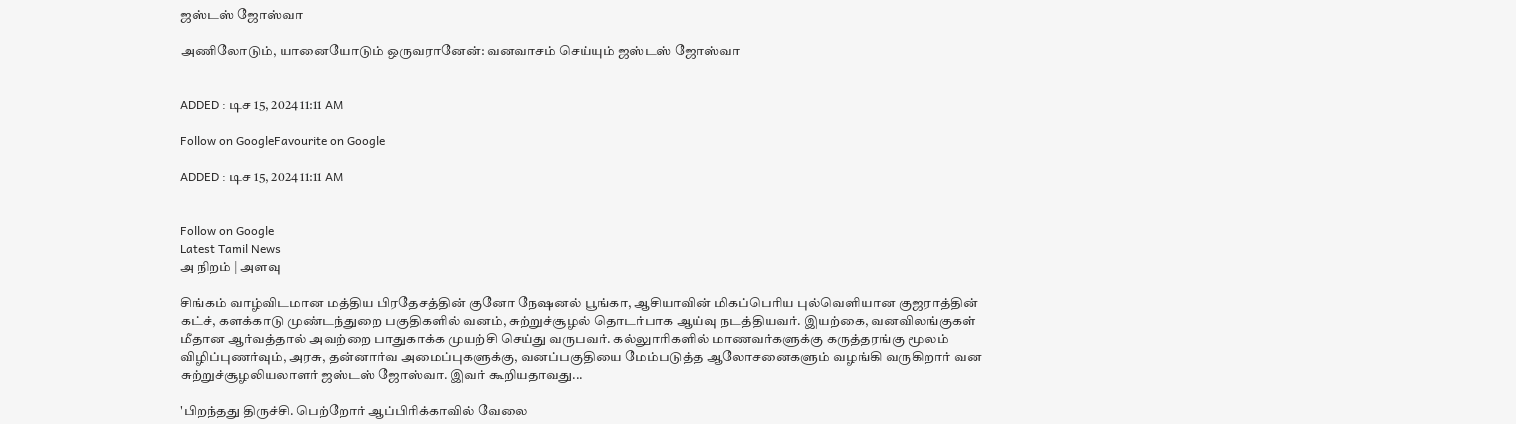ஜஸ்டஸ் ஜோஸ்வா

அணிலோடும், யானையோடும் ஒருவரானேன்: வனவாசம் செய்யும் ஜஸ்டஸ் ஜோஸ்வா


ADDED : டிச 15, 2024 11:11 AM

Follow on GoogleFavourite on Google

ADDED : டிச 15, 2024 11:11 AM


Follow on Google
Latest Tamil News
அ நிறம் | அளவு

சிங்கம் வாழ்விடமான மத்திய பிரதேசத்தின் குனோ நேஷனல் பூங்கா, ஆசியாவின் மிகப்பெரிய புல்வெளியான குஜராத்தின் கட்ச், களக்காடு முண்டந்துறை பகுதிகளில் வனம், சுற்றுச்சூழல் தொடர்பாக ஆய்வு நடத்தியவர். இயற்கை, வனவிலங்குகள் மீதான ஆர்வத்தால் அவற்றை பாதுகாக்க முயற்சி செய்து வருபவர். கல்லுாரிகளில் மாணவர்களுக்கு கருத்தரங்கு மூலம் விழிப்புணர்வும், அரசு, தன்னார்வ அமைப்புகளுக்கு, வனப்பகுதியை மேம்படுத்த ஆலோசனைகளும் வழங்கி வருகிறார் வன சுற்றுச்சூழலியலாளர் ஜஸ்டஸ் ஜோஸ்வா. இவர் கூறியதாவது...

'பிறந்தது திருச்சி. பெற்றோர் ஆப்பிரிக்காவில் வேலை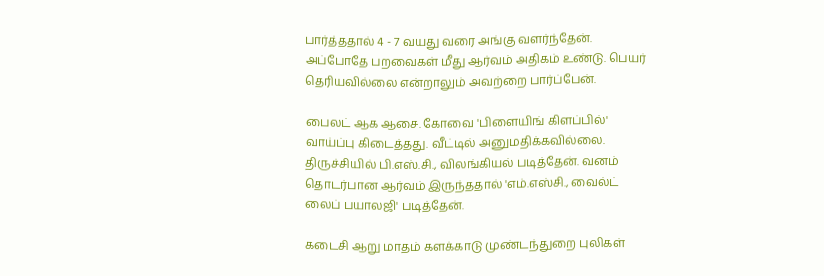பார்த்ததால் 4 - 7 வயது வரை அங்கு வளர்ந்தேன். அப்போதே பறவைகள் மீது ஆர்வம் அதிகம் உண்டு. பெயர் தெரியவில்லை என்றாலும் அவற்றை பார்ப்பேன்.

பைலட் ஆக ஆசை. கோவை 'பிளையிங் கிளப்பில்' வாய்ப்பு கிடைத்தது. வீட்டில் அனுமதிக்கவில்லை. திருச்சியில் பி.எஸ்.சி., விலங்கியல் படித்தேன். வனம் தொடர்பான ஆர்வம் இருந்ததால் 'எம்.எஸ்சி., வைல்ட் லைப் பயாலஜி' படித்தேன்.

கடைசி ஆறு மாதம் களக்காடு முண்டந்துறை புலிகள்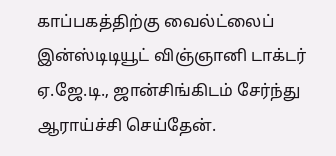காப்பகத்திற்கு வைல்ட்லைப் இன்ஸ்டிடியூட் விஞ்ஞானி டாக்டர் ஏ.ஜே.டி., ஜான்சிங்கிடம் சேர்ந்து ஆராய்ச்சி செய்தேன்.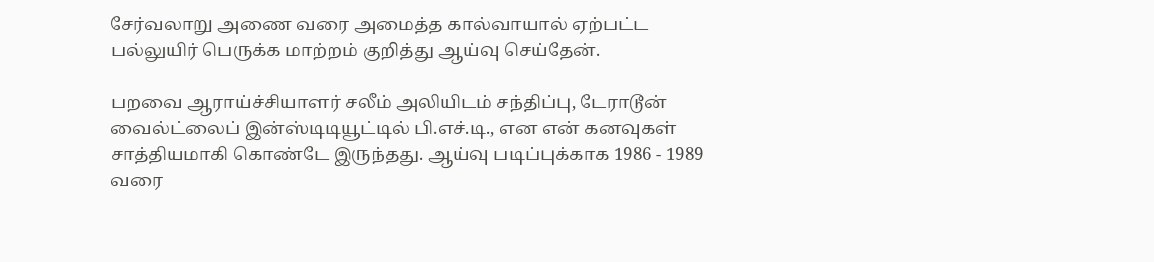சேர்வலாறு அணை வரை அமைத்த கால்வாயால் ஏற்பட்ட பல்லுயிர் பெருக்க மாற்றம் குறித்து ஆய்வு செய்தேன்.

பறவை ஆராய்ச்சியாளர் சலீம் அலியிடம் சந்திப்பு, டேராடூன் வைல்ட்லைப் இன்ஸ்டிடியூட்டில் பி.எச்.டி., என என் கனவுகள் சாத்தியமாகி கொண்டே இருந்தது. ஆய்வு படிப்புக்காக 1986 - 1989 வரை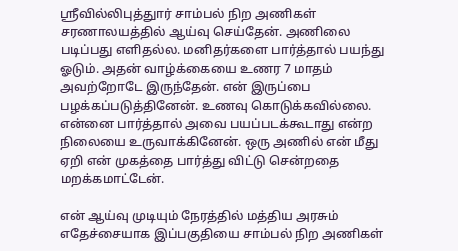ஸ்ரீவில்லிபுத்துார் சாம்பல் நிற அணிகள் சரணாலயத்தில் ஆய்வு செய்தேன். அணிலை படிப்பது எளிதல்ல. மனிதர்களை பார்த்தால் பயந்து ஓடும். அதன் வாழ்க்கையை உணர 7 மாதம் அவற்றோடே இருந்தேன். என் இருப்பை பழக்கப்படுத்தினேன். உணவு கொடுக்கவில்லை. என்னை பார்த்தால் அவை பயப்படக்கூடாது என்ற நிலையை உருவாக்கினேன். ஒரு அணில் என் மீது ஏறி என் முகத்தை பார்த்து விட்டு சென்றதை மறக்கமாட்டேன்.

என் ஆய்வு முடியும் நேரத்தில் மத்திய அரசும் எதேச்சையாக இப்பகுதியை சாம்பல் நிற அணிகள்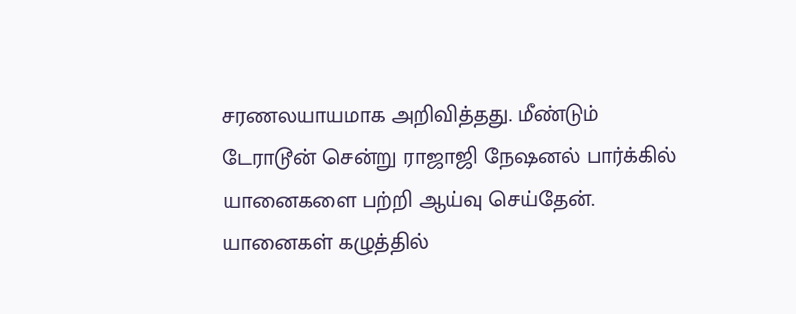சரணலயாயமாக அறிவித்தது. மீண்டும் டேராடூன் சென்று ராஜாஜி நேஷனல் பார்க்கில் யானைகளை பற்றி ஆய்வு செய்தேன். யானைகள் கழுத்தில்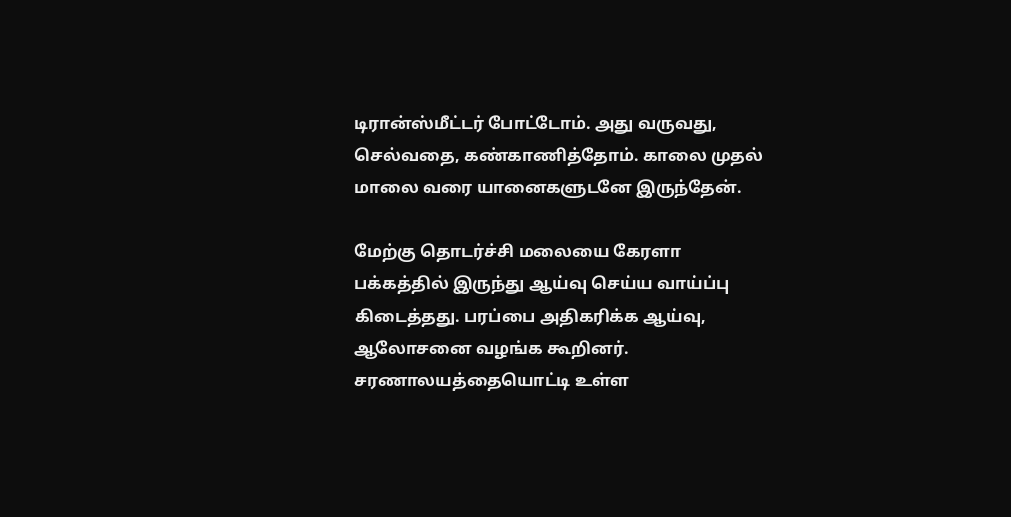டிரான்ஸ்மீட்டர் போட்டோம். அது வருவது, செல்வதை, கண்காணித்தோம். காலை முதல் மாலை வரை யானைகளுடனே இருந்தேன்.

மேற்கு தொடர்ச்சி மலையை கேரளா பக்கத்தில் இருந்து ஆய்வு செய்ய வாய்ப்பு கிடைத்தது. பரப்பை அதிகரிக்க ஆய்வு, ஆலோசனை வழங்க கூறினர். சரணாலயத்தையொட்டி உள்ள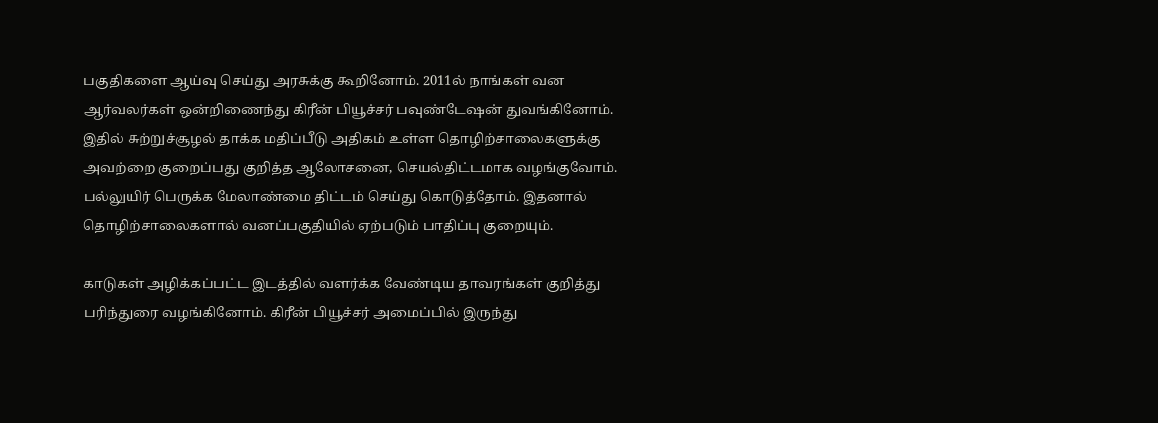பகுதிகளை ஆய்வு செய்து அரசுக்கு கூறினோம். 2011ல் நாங்கள் வன ஆர்வலர்கள் ஒன்றிணைந்து கிரீன் பியூச்சர் பவுண்டேஷன் துவங்கினோம். இதில் சுற்றுச்சூழல் தாக்க மதிப்பீடு அதிகம் உள்ள தொழிற்சாலைகளுக்கு அவற்றை குறைப்பது குறித்த ஆலோசனை, செயல்திட்டமாக வழங்குவோம். பல்லுயிர் பெருக்க மேலாண்மை திட்டம் செய்து கொடுத்தோம். இதனால் தொழிற்சாலைகளால் வனப்பகுதியில் ஏற்படும் பாதிப்பு குறையும்.

காடுகள் அழிக்கப்பட்ட இடத்தில் வளர்க்க வேண்டிய தாவரங்கள் குறித்து பரிந்துரை வழங்கினோம். கிரீன் பியூச்சர் அமைப்பில் இருந்து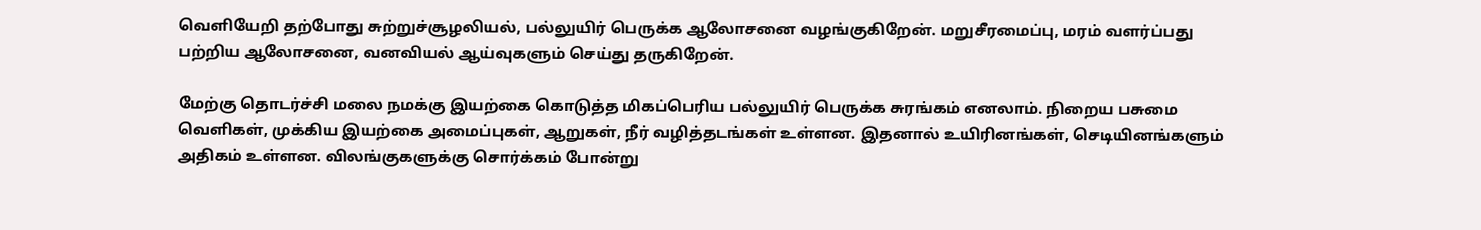வெளியேறி தற்போது சுற்றுச்சூழலியல், பல்லுயிர் பெருக்க ஆலோசனை வழங்குகிறேன். மறுசீரமைப்பு, மரம் வளர்ப்பது பற்றிய ஆலோசனை, வனவியல் ஆய்வுகளும் செய்து தருகிறேன்.

மேற்கு தொடர்ச்சி மலை நமக்கு இயற்கை கொடுத்த மிகப்பெரிய பல்லுயிர் பெருக்க சுரங்கம் எனலாம். நிறைய பசுமை வெளிகள், முக்கிய இயற்கை அமைப்புகள், ஆறுகள், நீர் வழித்தடங்கள் உள்ளன. இதனால் உயிரினங்கள், செடியினங்களும் அதிகம் உள்ளன. விலங்குகளுக்கு சொர்க்கம் போன்று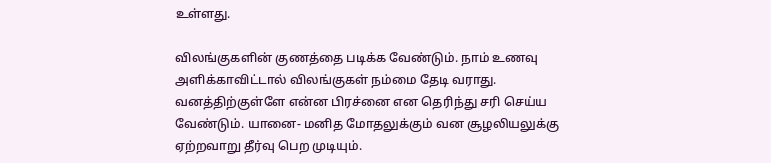உள்ளது.

விலங்குகளின் குணத்தை படிக்க வேண்டும். நாம் உணவு அளிக்காவிட்டால் விலங்குகள் நம்மை தேடி வராது. வனத்திற்குள்ளே என்ன பிரச்னை என தெரிந்து சரி செய்ய வேண்டும். யானை- மனித மோதலுக்கும் வன சூழலியலுக்கு ஏற்றவாறு தீர்வு பெற முடியும்.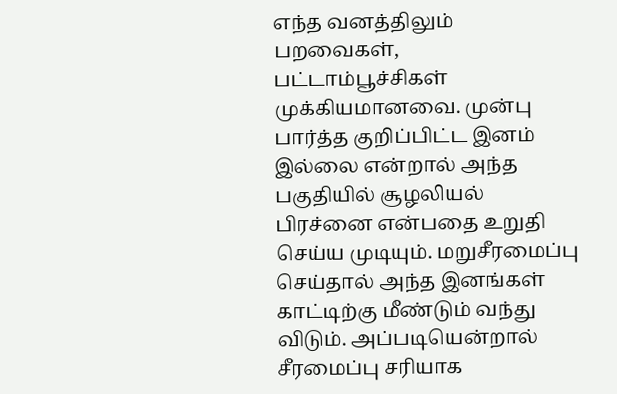எந்த வனத்திலும் பறவைகள், பட்டாம்பூச்சிகள் முக்கியமானவை. முன்பு பார்த்த குறிப்பிட்ட இனம் இல்லை என்றால் அந்த பகுதியில் சூழலியல் பிரச்னை என்பதை உறுதி செய்ய முடியும். மறுசீரமைப்பு செய்தால் அந்த இனங்கள் காட்டிற்கு மீண்டும் வந்து விடும். அப்படியென்றால் சீரமைப்பு சரியாக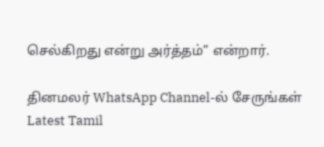செல்கிறது என்று அர்த்தம்” என்றார்.

தினமலர் WhatsApp Channel-ல் சேருங்கள்
Latest Tamil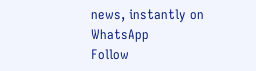news, instantly on WhatsApp
Follow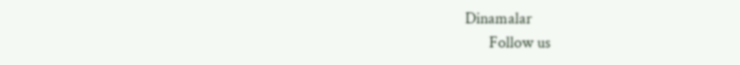Dinamalar
      Follow us